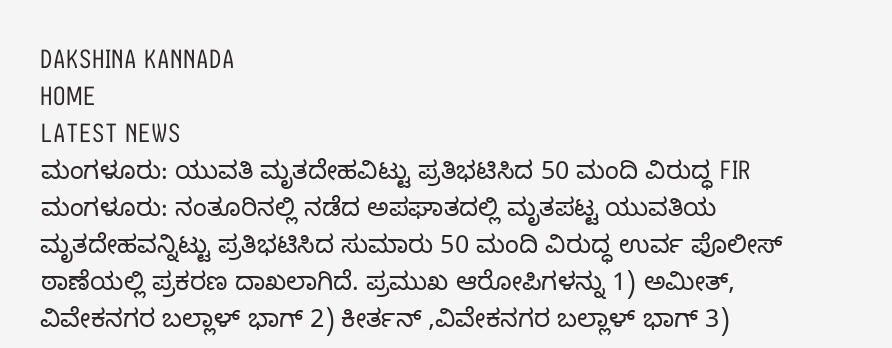DAKSHINA KANNADA
HOME
LATEST NEWS
ಮಂಗಳೂರು: ಯುವತಿ ಮೃತದೇಹವಿಟ್ಟು ಪ್ರತಿಭಟಿಸಿದ 50 ಮಂದಿ ವಿರುದ್ಧ FIR
ಮಂಗಳೂರು: ನಂತೂರಿನಲ್ಲಿ ನಡೆದ ಅಪಘಾತದಲ್ಲಿ ಮೃತಪಟ್ಟ ಯುವತಿಯ ಮೃತದೇಹವನ್ನಿಟ್ಟು ಪ್ರತಿಭಟಿಸಿದ ಸುಮಾರು 50 ಮಂದಿ ವಿರುದ್ಧ ಉರ್ವ ಪೊಲೀಸ್ ಠಾಣೆಯಲ್ಲಿ ಪ್ರಕರಣ ದಾಖಲಾಗಿದೆ. ಪ್ರಮುಖ ಆರೋಪಿಗಳನ್ನು 1) ಅಮೀತ್, ವಿವೇಕನಗರ ಬಲ್ಲಾಳ್ ಭಾಗ್ 2) ಕೀರ್ತನ್ ,ವಿವೇಕನಗರ ಬಲ್ಲಾಳ್ ಭಾಗ್ 3)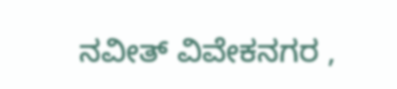ನವೀತ್ ವಿವೇಕನಗರ ,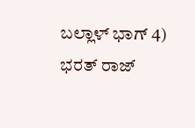ಬಲ್ಲಾಳ್ ಭಾಗ್ 4) ಭರತ್ ರಾಜ್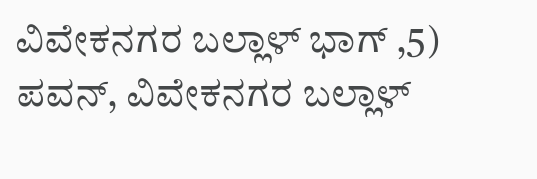ವಿವೇಕನಗರ ಬಲ್ಲಾಳ್ ಭಾಗ್ ,5) ಪವನ್, ವಿವೇಕನಗರ ಬಲ್ಲಾಳ್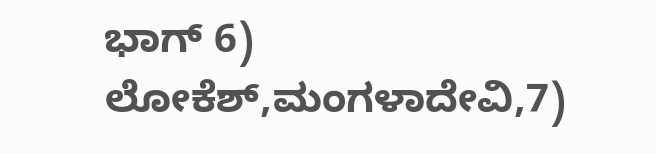ಭಾಗ್ 6) ಲೋಕೆಶ್,ಮಂಗಳಾದೇವಿ,7)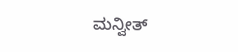ಮನ್ವೀತ್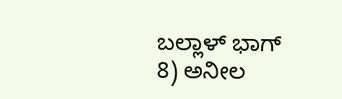ಬಲ್ಲಾಳ್ ಭಾಗ್ 8) ಅನೀಲ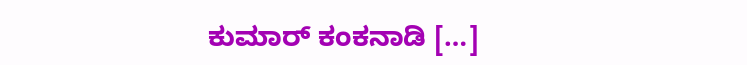ಕುಮಾರ್ ಕಂಕನಾಡಿ […]